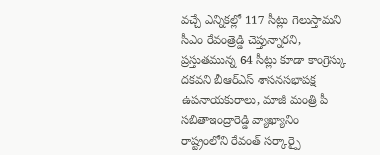వచ్చే ఎన్నికల్లో 117 సీట్లు గెలుస్తామని సీఎం రేవంత్రెడ్డి చెప్తున్నారని, ప్రస్తుతమున్న 64 సీట్లు కూడా కాంగ్రెస్కు దకవని బీఆర్ఎస్ శాసనసభాపక్ష ఉపనాయకురాలు, మాజీ మంత్రి పీ సబితాఇంద్రారెడ్డి వ్యాఖ్యానిం
రాష్ట్రంలోని రేవంత్ సర్కార్పై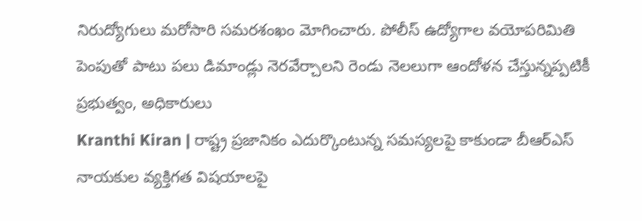నిరుద్యోగులు మరోసారి సమరశంఖం మోగించారు. పోలీస్ ఉద్యోగాల వయోపరిమితి పెంపుతో పాటు పలు డిమాండ్లు నెరవేర్చాలని రెండు నెలలుగా ఆందోళన చేస్తున్నప్పటికీ ప్రభుత్వం, అధికారులు
Kranthi Kiran | రాష్ట్ర ప్రజానికం ఎదుర్కొంటున్న సమస్యలపై కాకుండా బీఆర్ఎస్ నాయకుల వ్యక్తిగత విషయాలపై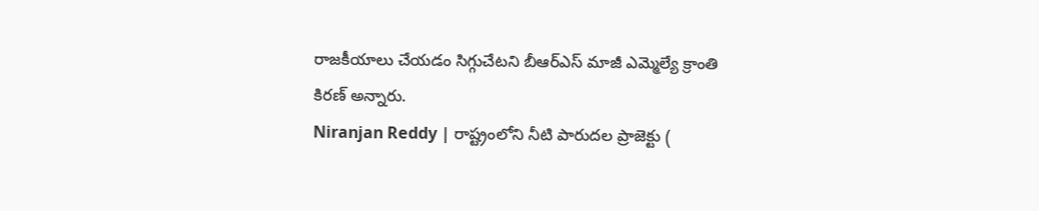రాజకీయాలు చేయడం సిగ్గుచేటని బీఆర్ఎస్ మాజీ ఎమ్మెల్యే క్రాంతి కిరణ్ అన్నారు.
Niranjan Reddy | రాష్ట్రంలోని నీటి పారుదల ప్రాజెక్టు (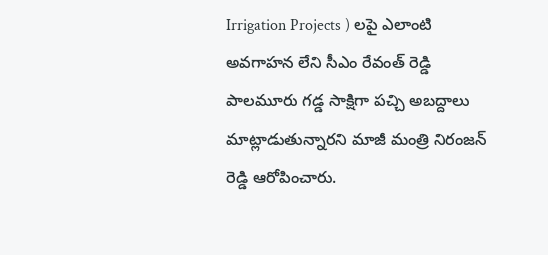Irrigation Projects ) లపై ఎలాంటి అవగాహన లేని సీఎం రేవంత్ రెడ్డి పాలమూరు గడ్డ సాక్షిగా పచ్చి అబద్దాలు మాట్లాడుతున్నారని మాజీ మంత్రి నిరంజన్ రెడ్డి ఆరోపించారు.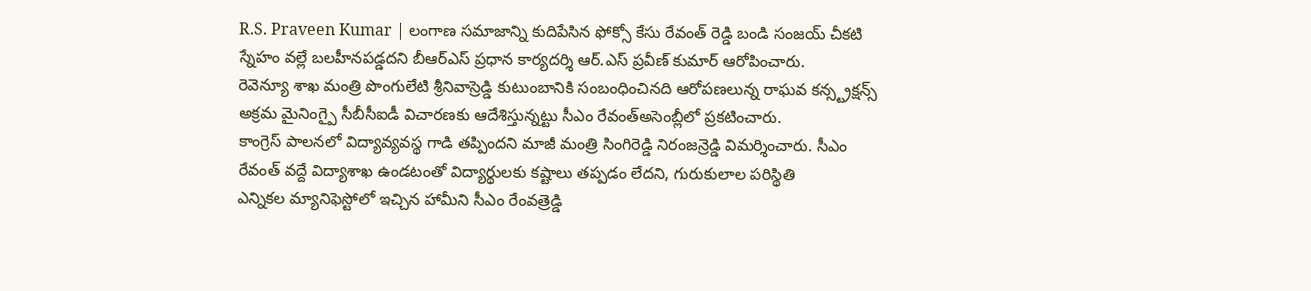R.S. Praveen Kumar | లంగాణ సమాజాన్ని కుదిపేసిన ఫోక్సో కేసు రేవంత్ రెడ్డి బండి సంజయ్ చీకటి స్నేహం వల్లే బలహీనపడ్డదని బీఆర్ఎస్ ప్రధాన కార్యదర్శి ఆర్.ఎస్ ప్రవీణ్ కుమార్ ఆరోపించారు.
రెవెన్యూ శాఖ మంత్రి పొంగులేటి శ్రీనివాస్రెడ్డి కుటుంబానికి సంబంధించినది ఆరోపణలున్న రాఘవ కన్స్ట్రక్షన్స్ అక్రమ మైనింగ్పై సీబీసీఐడీ విచారణకు ఆదేశిస్తున్నట్టు సీఎం రేవంత్అసెంబ్లీలో ప్రకటించారు.
కాంగ్రెస్ పాలనలో విద్యావ్యవస్థ గాడి తప్పిందని మాజీ మంత్రి సింగిరెడ్డి నిరంజన్రెడ్డి విమర్శించారు. సీఎం రేవంత్ వద్దే విద్యాశాఖ ఉండటంతో విద్యార్థులకు కష్టాలు తప్పడం లేదని, గురుకులాల పరిస్థితి
ఎన్నికల మ్యానిఫెస్టోలో ఇచ్చిన హామీని సీఎం రేంవత్రెడ్డి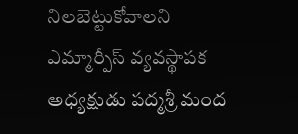నిలబెట్టుకోవాలని ఎమ్మార్పీస్ వ్యవస్థాపక అధ్యక్షుడు పద్మశ్రీ మంద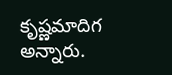కృష్ణమాదిగ అన్నారు.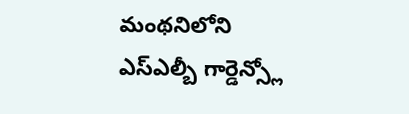మంథనిలోని ఎస్ఎల్బీ గార్డెన్స్లో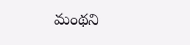మంథని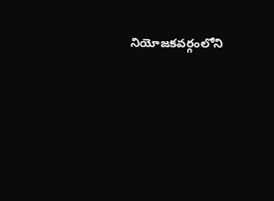నియోజకవర్గంలోని